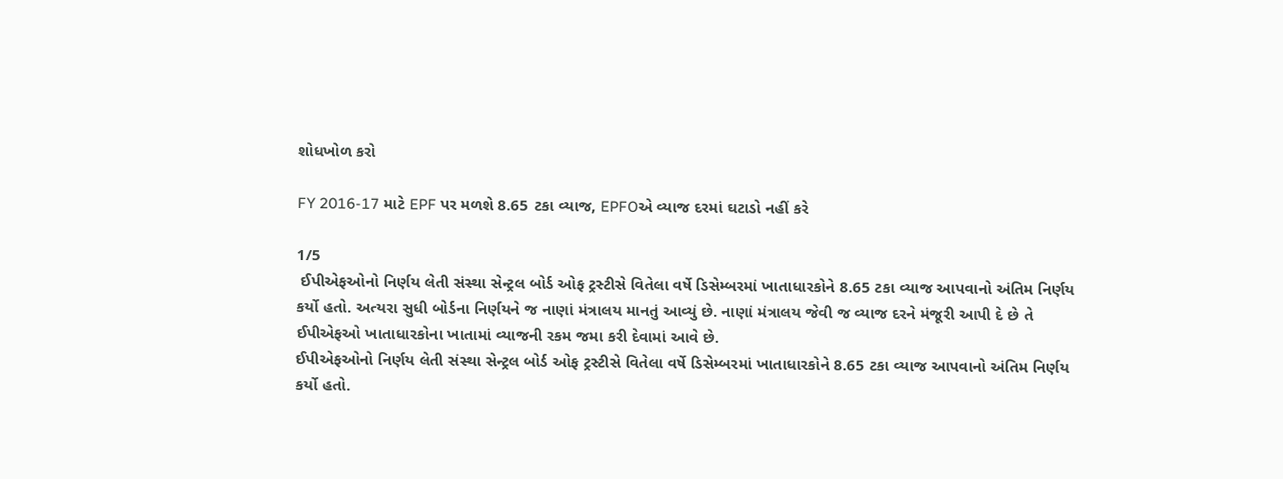શોધખોળ કરો

FY 2016-17 માટે EPF પર મળશે 8.65 ટકા વ્યાજ, EPFOએ વ્યાજ દરમાં ઘટાડો નહીં કરે

1/5
 ઈપીએફઓનો નિર્ણય લેતી સંસ્થા સેન્ટ્રલ બોર્ડ ઓફ ટ્રસ્ટીસે વિતેલા વર્ષે ડિસેમ્બરમાં ખાતાધારકોને 8.65 ટકા વ્યાજ આપવાનો અંતિમ નિર્ણય કર્યો હતો. અત્યરા સુધી બોર્ડના નિર્ણયને જ નાણાં મંત્રાલય માનતું આવ્યું છે. નાણાં મંત્રાલય જેવી જ વ્યાજ દરને મંજૂરી આપી દે છે તે ઈપીએફઓ ખાતાધારકોના ખાતામાં વ્યાજની રકમ જમા કરી દેવામાં આવે છે.
ઈપીએફઓનો નિર્ણય લેતી સંસ્થા સેન્ટ્રલ બોર્ડ ઓફ ટ્રસ્ટીસે વિતેલા વર્ષે ડિસેમ્બરમાં ખાતાધારકોને 8.65 ટકા વ્યાજ આપવાનો અંતિમ નિર્ણય કર્યો હતો.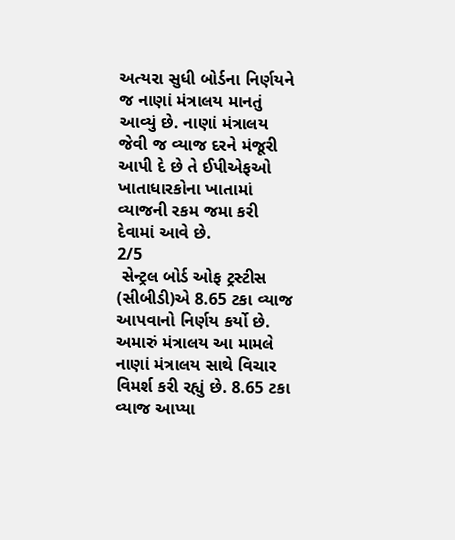અત્યરા સુધી બોર્ડના નિર્ણયને જ નાણાં મંત્રાલય માનતું આવ્યું છે. નાણાં મંત્રાલય જેવી જ વ્યાજ દરને મંજૂરી આપી દે છે તે ઈપીએફઓ ખાતાધારકોના ખાતામાં વ્યાજની રકમ જમા કરી દેવામાં આવે છે.
2/5
 સેન્ટ્રલ બોર્ડ ઓફ ટ્રસ્ટીસ (સીબીડી)એ 8.65 ટકા વ્યાજ આપવાનો નિર્ણય કર્યો છે. અમારું મંત્રાલય આ મામલે નાણાં મંત્રાલય સાથે વિચાર વિમર્શ કરી રહ્યું છે. 8.65 ટકા વ્યાજ આપ્યા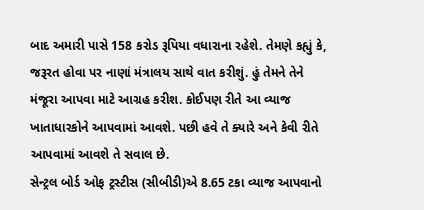બાદ અમારી પાસે 158 કરોડ રૂપિયા વધારાના રહેશે. તેમણે કહ્યું કે, જરૂરત હોવા પર નાણાં મંત્રાલય સાથે વાત કરીશું. હું તેમને તેને મંજૂરા આપવા માટે આગ્રહ કરીશ. કોઈપણ રીતે આ વ્યાજ ખાતાધારકોને આપવામાં આવશે. પછી હવે તે ક્યારે અને કેવી રીતે આપવામાં આવશે તે સવાલ છે.
સેન્ટ્રલ બોર્ડ ઓફ ટ્રસ્ટીસ (સીબીડી)એ 8.65 ટકા વ્યાજ આપવાનો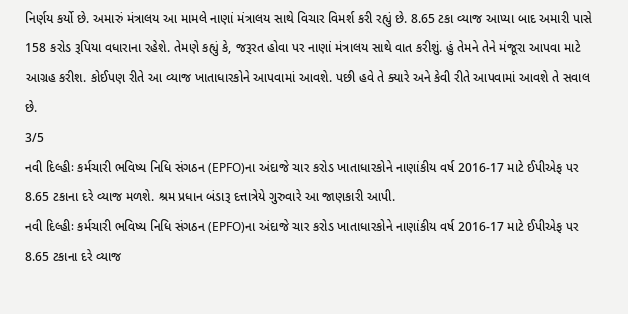નિર્ણય કર્યો છે. અમારું મંત્રાલય આ મામલે નાણાં મંત્રાલય સાથે વિચાર વિમર્શ કરી રહ્યું છે. 8.65 ટકા વ્યાજ આપ્યા બાદ અમારી પાસે 158 કરોડ રૂપિયા વધારાના રહેશે. તેમણે કહ્યું કે, જરૂરત હોવા પર નાણાં મંત્રાલય સાથે વાત કરીશું. હું તેમને તેને મંજૂરા આપવા માટે આગ્રહ કરીશ. કોઈપણ રીતે આ વ્યાજ ખાતાધારકોને આપવામાં આવશે. પછી હવે તે ક્યારે અને કેવી રીતે આપવામાં આવશે તે સવાલ છે.
3/5
નવી દિલ્હીઃ કર્મચારી ભવિષ્ય નિધિ સંગઠન (EPFO)ના અંદાજે ચાર કરોડ ખાતાધારકોને નાણાંકીય વર્ષ 2016-17 માટે ઈપીએફ પર 8.65 ટકાના દરે વ્યાજ મળશે. શ્રમ પ્રધાન બંડારૂ દત્તાત્રેયે ગુરુવારે આ જાણકારી આપી.
નવી દિલ્હીઃ કર્મચારી ભવિષ્ય નિધિ સંગઠન (EPFO)ના અંદાજે ચાર કરોડ ખાતાધારકોને નાણાંકીય વર્ષ 2016-17 માટે ઈપીએફ પર 8.65 ટકાના દરે વ્યાજ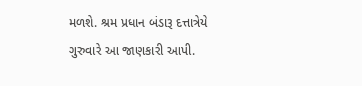મળશે. શ્રમ પ્રધાન બંડારૂ દત્તાત્રેયે ગુરુવારે આ જાણકારી આપી.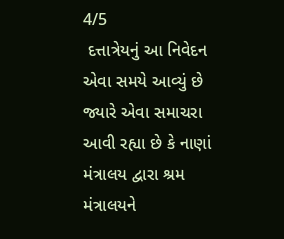4/5
 દત્તાત્રેયનું આ નિવેદન એવા સમયે આવ્યું છે જ્યારે એવા સમાચરા આવી રહ્યા છે કે નાણાં મંત્રાલય દ્વારા શ્રમ મંત્રાલયને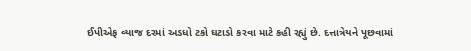ઈપીએફ વ્યાજ દરમાં અડધો ટકો ઘટાડો કરવા માટે કહી રહ્યું છે. દત્તાત્રેયને પૂછવામાં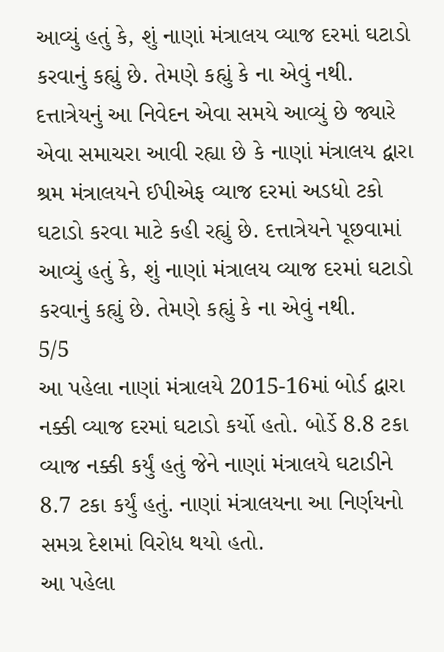આવ્યું હતું કે, શું નાણાં મંત્રાલય વ્યાજ દરમાં ઘટાડો કરવાનું કહ્યું છે. તેમણે કહ્યું કે ના એવું નથી.
દત્તાત્રેયનું આ નિવેદન એવા સમયે આવ્યું છે જ્યારે એવા સમાચરા આવી રહ્યા છે કે નાણાં મંત્રાલય દ્વારા શ્રમ મંત્રાલયને ઈપીએફ વ્યાજ દરમાં અડધો ટકો ઘટાડો કરવા માટે કહી રહ્યું છે. દત્તાત્રેયને પૂછવામાં આવ્યું હતું કે, શું નાણાં મંત્રાલય વ્યાજ દરમાં ઘટાડો કરવાનું કહ્યું છે. તેમણે કહ્યું કે ના એવું નથી.
5/5
આ પહેલા નાણાં મંત્રાલયે 2015-16માં બોર્ડ દ્વારા નક્કી વ્યાજ દરમાં ઘટાડો કર્યો હતો. બોર્ડે 8.8 ટકા વ્યાજ નક્કી કર્યું હતું જેને નાણાં મંત્રાલયે ઘટાડીને 8.7 ટકા કર્યું હતું. નાણાં મંત્રાલયના આ નિર્ણયનો સમગ્ર દેશમાં વિરોધ થયો હતો.
આ પહેલા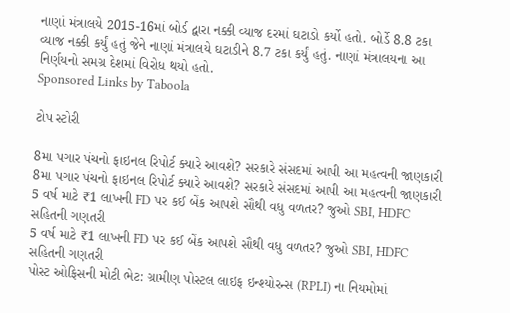નાણાં મંત્રાલયે 2015-16માં બોર્ડ દ્વારા નક્કી વ્યાજ દરમાં ઘટાડો કર્યો હતો. બોર્ડે 8.8 ટકા વ્યાજ નક્કી કર્યું હતું જેને નાણાં મંત્રાલયે ઘટાડીને 8.7 ટકા કર્યું હતું. નાણાં મંત્રાલયના આ નિર્ણયનો સમગ્ર દેશમાં વિરોધ થયો હતો.
Sponsored Links by Taboola

ટોપ સ્ટોરી

8મા પગાર પંચનો ફાઇનલ રિપોર્ટ ક્યારે આવશે? સરકારે સંસદમાં આપી આ મહત્વની જાણકારી
8મા પગાર પંચનો ફાઇનલ રિપોર્ટ ક્યારે આવશે? સરકારે સંસદમાં આપી આ મહત્વની જાણકારી
5 વર્ષ માટે ₹1 લાખની FD પર કઈ બેંક આપશે સૌથી વધુ વળતર? જુઓ SBI, HDFC સહિતની ગણતરી
5 વર્ષ માટે ₹1 લાખની FD પર કઈ બેંક આપશે સૌથી વધુ વળતર? જુઓ SBI, HDFC સહિતની ગણતરી
પોસ્ટ ઓફિસની મોટી ભેટ: ગ્રામીણ પોસ્ટલ લાઇફ ઇન્શ્યોરન્સ (RPLI) ના નિયમોમાં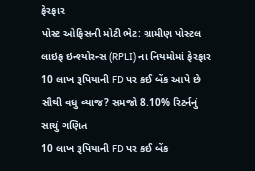ફેરફાર
પોસ્ટ ઓફિસની મોટી ભેટ: ગ્રામીણ પોસ્ટલ લાઇફ ઇન્શ્યોરન્સ (RPLI) ના નિયમોમાં ફેરફાર
10 લાખ રૂપિયાની FD પર કઈ બેંક આપે છે સૌથી વધુ વ્યાજ? સમજો 8.10% રિટર્નનું સાચું ગણિત
10 લાખ રૂપિયાની FD પર કઈ બેંક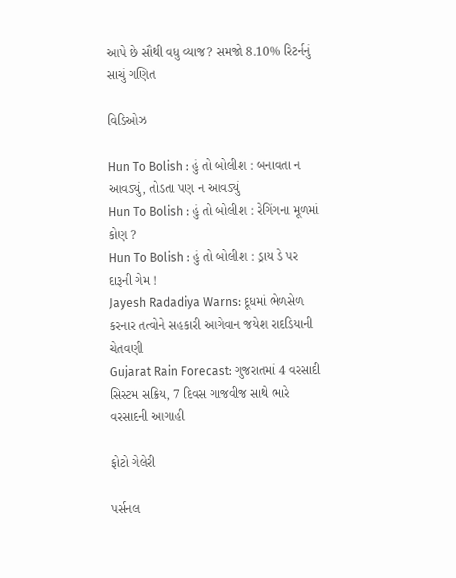આપે છે સૌથી વધુ વ્યાજ? સમજો 8.10% રિટર્નનું સાચું ગણિત

વિડિઓઝ

Hun To Bolish : હું તો બોલીશ : બનાવતા ન આવડ્યું, તોડતા પણ ન આવડ્યું
Hun To Bolish : હું તો બોલીશ : રેગિંગના મૂળમાં કોણ ?
Hun To Bolish : હું તો બોલીશ : ડ્રાય ડે પર દારૂની ગેમ !
Jayesh Radadiya Warns: દૂધમાં ભેળસેળ કરનાર તત્વોને સહકારી આગેવાન જયેશ રાદડિયાની ચેતવણી
Gujarat Rain Forecast: ગુજરાતમાં 4 વરસાદી સિસ્ટમ સક્રિય, 7 દિવસ ગાજવીજ સાથે ભારે વરસાદની આગાહી

ફોટો ગેલેરી

પર્સનલ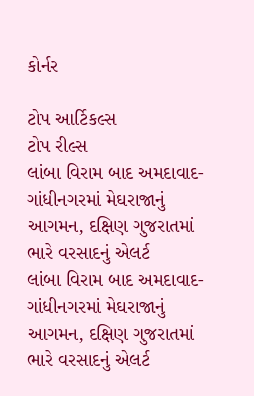કોર્નર

ટોપ આર્ટિકલ્સ
ટોપ રીલ્સ
લાંબા વિરામ બાદ અમદાવાદ-ગાંધીનગરમાં મેઘરાજાનું આગમન, દક્ષિણ ગુજરાતમાં ભારે વરસાદનું એલર્ટ
લાંબા વિરામ બાદ અમદાવાદ-ગાંધીનગરમાં મેઘરાજાનું આગમન, દક્ષિણ ગુજરાતમાં ભારે વરસાદનું એલર્ટ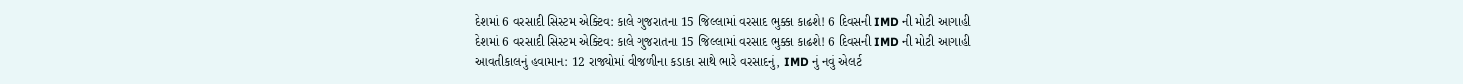દેશમાં 6 વરસાદી સિસ્ટમ એક્ટિવ: કાલે ગુજરાતના 15 જિલ્લામાં વરસાદ ભુક્કા કાઢશે! 6 દિવસની IMD ની મોટી આગાહી
દેશમાં 6 વરસાદી સિસ્ટમ એક્ટિવ: કાલે ગુજરાતના 15 જિલ્લામાં વરસાદ ભુક્કા કાઢશે! 6 દિવસની IMD ની મોટી આગાહી
આવતીકાલનું હવામાન: 12 રાજ્યોમાં વીજળીના કડાકા સાથે ભારે વરસાદનું, IMD નું નવું એલર્ટ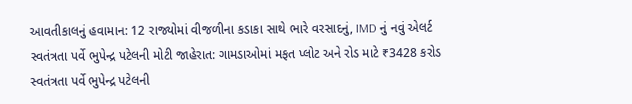આવતીકાલનું હવામાન: 12 રાજ્યોમાં વીજળીના કડાકા સાથે ભારે વરસાદનું, IMD નું નવું એલર્ટ
સ્વતંત્રતા પર્વે ભુપેન્દ્ર પટેલની મોટી જાહેરાત: ગામડાઓમાં મફત પ્લોટ અને રોડ માટે ₹3428 કરોડ
સ્વતંત્રતા પર્વે ભુપેન્દ્ર પટેલની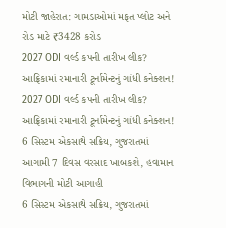મોટી જાહેરાત: ગામડાઓમાં મફત પ્લોટ અને રોડ માટે ₹3428 કરોડ
2027 ODI વર્લ્ડ કપની તારીખ લીક? આફ્રિકામાં રમાનારી ટૂર્નામેન્ટનું ગાંધી કનેક્શન!
2027 ODI વર્લ્ડ કપની તારીખ લીક? આફ્રિકામાં રમાનારી ટૂર્નામેન્ટનું ગાંધી કનેક્શન!
6 સિસ્ટમ એકસાથે સક્રિય, ગુજરાતમાં આગામી 7 દિવસ વરસાદ ખાબકશે, હવામાન વિભાગની મોટી આગાહી
6 સિસ્ટમ એકસાથે સક્રિય, ગુજરાતમાં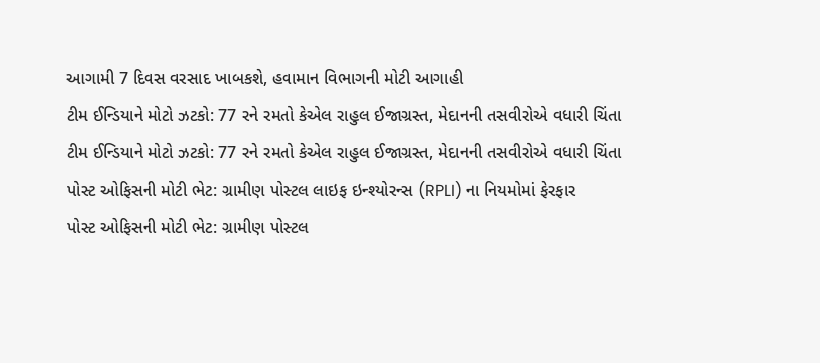આગામી 7 દિવસ વરસાદ ખાબકશે, હવામાન વિભાગની મોટી આગાહી
ટીમ ઈન્ડિયાને મોટો ઝટકો: 77 રને રમતો કેએલ રાહુલ ઈજાગ્રસ્ત, મેદાનની તસવીરોએ વધારી ચિંતા
ટીમ ઈન્ડિયાને મોટો ઝટકો: 77 રને રમતો કેએલ રાહુલ ઈજાગ્રસ્ત, મેદાનની તસવીરોએ વધારી ચિંતા
પોસ્ટ ઓફિસની મોટી ભેટ: ગ્રામીણ પોસ્ટલ લાઇફ ઇન્શ્યોરન્સ (RPLI) ના નિયમોમાં ફેરફાર
પોસ્ટ ઓફિસની મોટી ભેટ: ગ્રામીણ પોસ્ટલ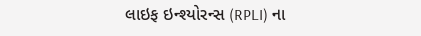લાઇફ ઇન્શ્યોરન્સ (RPLI) ના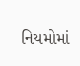નિયમોમાં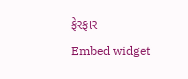ફેરફાર
Embed widget